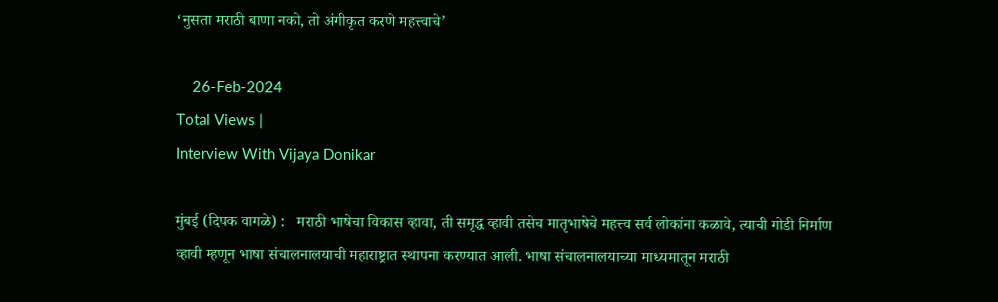‘नुसता मराठी बाणा नको, तो अंगीकृत करणे महत्त्वाचे’

    26-Feb-2024
Total Views |
Interview With Vijaya Donikar

मुंबई (दिपक वागळे) :   मराठी भाषेचा विकास व्हावा, ती समृद्ध व्हावी तसेच मातृभाषेचे महत्त्व सर्व लोकांना कळावे, त्याची गोडी निर्माण व्हावी म्हणून भाषा संचालनालयाची महाराष्ट्रात स्थापना करण्यात आली. भाषा संचालनालयाच्या माध्यमातून मराठी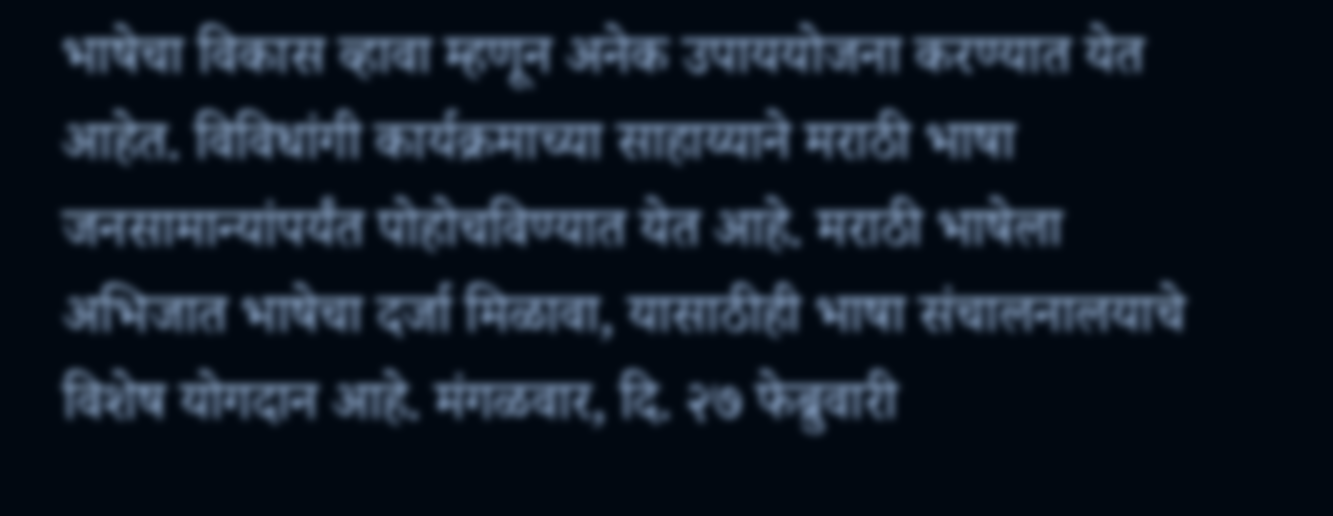भाषेचा विकास व्हावा म्हणून अनेक उपाययोजना करण्यात येत आहेत. विविधांगी कार्यक्रमाच्या साहाय्याने मराठी भाषा जनसामान्यांपर्यंत पोहोचविण्यात येत आहे. मराठी भाषेला अभिजात भाषेचा दर्जा मिळावा, यासाठीही भाषा संचालनालयाचे विशेष योगदान आहे. मंगळवार, दि. २७ फेब्रुवारी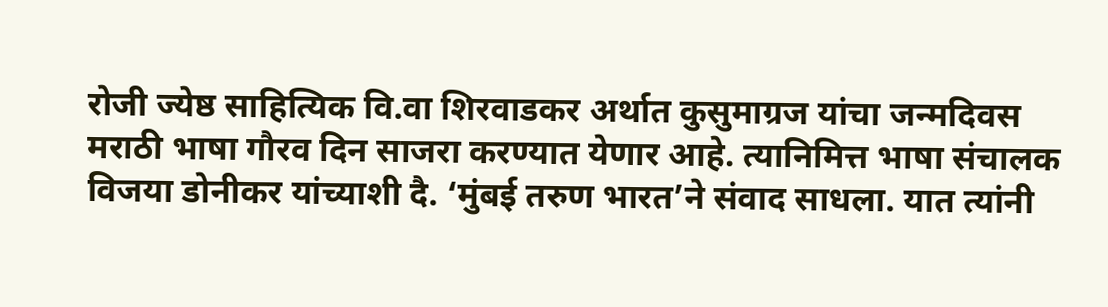रोजी ज्येष्ठ साहित्यिक वि.वा शिरवाडकर अर्थात कुसुमाग्रज यांचा जन्मदिवस मराठी भाषा गौरव दिन साजरा करण्यात येणार आहे. त्यानिमित्त भाषा संचालक विजया डोनीकर यांच्याशी दै. ‘मुंबई तरुण भारत’ने संवाद साधला. यात त्यांनी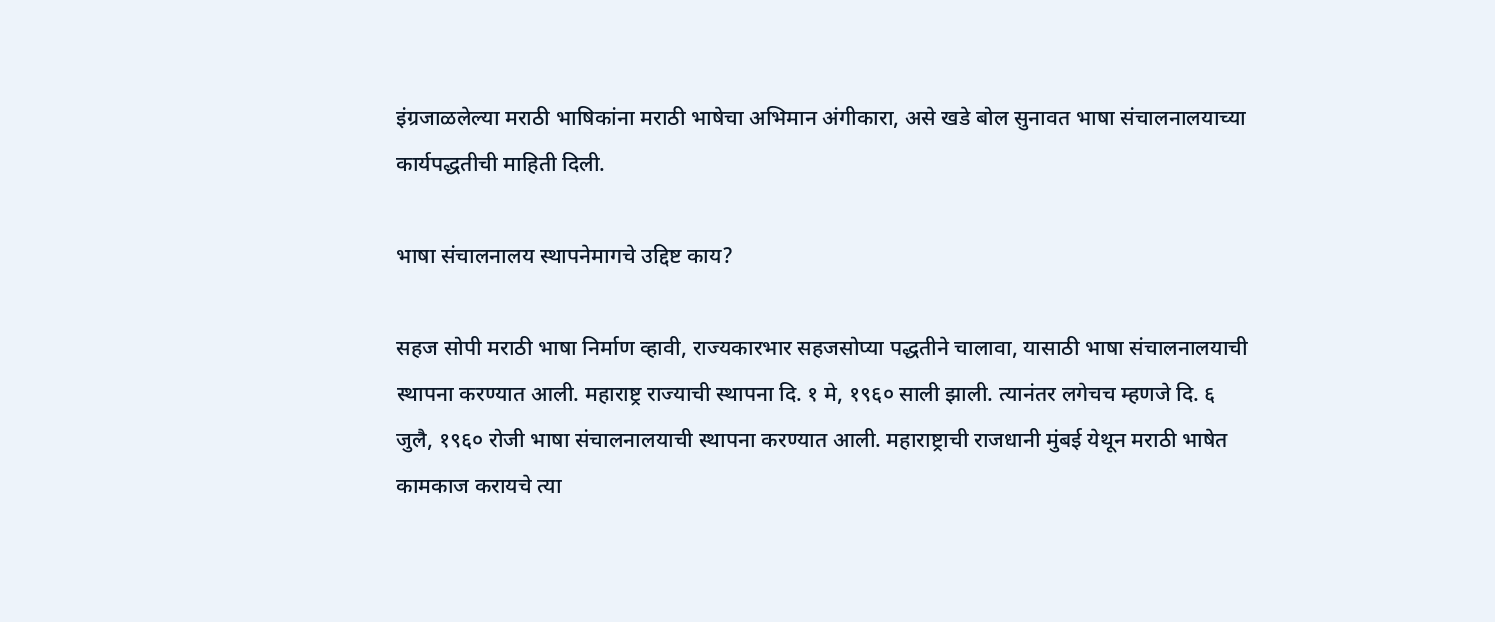इंग्रजाळलेल्या मराठी भाषिकांना मराठी भाषेचा अभिमान अंगीकारा, असे खडे बोल सुनावत भाषा संचालनालयाच्या कार्यपद्धतीची माहिती दिली.

भाषा संचालनालय स्थापनेमागचे उद्दिष्ट काय?

सहज सोपी मराठी भाषा निर्माण व्हावी, राज्यकारभार सहजसोप्या पद्धतीने चालावा, यासाठी भाषा संचालनालयाची स्थापना करण्यात आली. महाराष्ट्र राज्याची स्थापना दि. १ मे, १९६० साली झाली. त्यानंतर लगेचच म्हणजे दि. ६ जुलै, १९६० रोजी भाषा संचालनालयाची स्थापना करण्यात आली. महाराष्ट्राची राजधानी मुंबई येथून मराठी भाषेत कामकाज करायचे त्या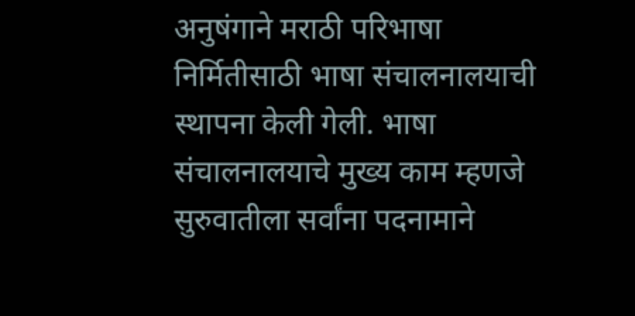अनुषंगाने मराठी परिभाषा निर्मितीसाठी भाषा संचालनालयाची स्थापना केली गेली. भाषा संचालनालयाचे मुख्य काम म्हणजे सुरुवातीला सर्वांना पदनामाने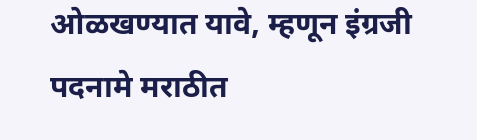ओळखण्यात यावे, म्हणून इंग्रजी पदनामे मराठीत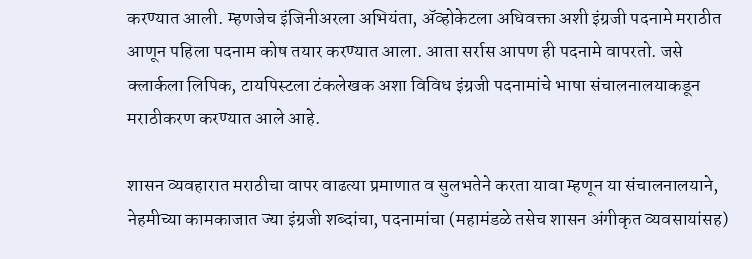करण्यात आली. म्हणजेच इंजिनीअरला अभियंता, अ‍ॅव्होकेटला अधिवक्ता अशी इंग्रजी पदनामे मराठीत आणून पहिला पदनाम कोष तयार करण्यात आला. आता सर्रास आपण ही पदनामे वापरतो. जसे क्लार्कला लिपिक, टायपिस्टला टंकलेखक अशा विविध इंग्रजी पदनामांचे भाषा संचालनालयाकडून मराठीकरण करण्यात आले आहे.

शासन व्यवहारात मराठीचा वापर वाढत्या प्रमाणात व सुलभतेने करता यावा म्हणून या संचालनालयाने, नेहमीच्या कामकाजात ज्या इंग्रजी शब्दांचा, पदनामांचा (महामंडळे तसेच शासन अंगीकृत व्यवसायांसह)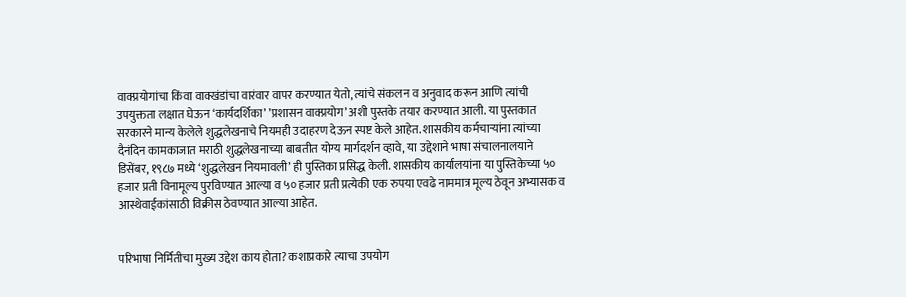वाक्प्रयोगांचा किंवा वाक्खंडांचा वारंवार वापर करण्यात येतो, त्यांचे संकलन व अनुवाद करून आणि त्यांची उपयुक्तता लक्षात घेऊन ‘कार्यदर्शिका’ ’प्रशासन वाक्प्रयोग’ अशी पुस्तके तयार करण्यात आली. या पुस्तकात सरकारने मान्य केलेले शुद्धलेखनाचे नियमही उदाहरण देऊन स्पष्ट केले आहेत. शासकीय कर्मचार्‍यांना त्यांच्या दैनंदिन कामकाजात मराठी शुद्धलेखनाच्या बाबतीत योग्य मार्गदर्शन व्हावे, या उद्देशाने भाषा संचालनालयाने डिसेंबर, १९८७ मध्ये ‘शुद्धलेखन नियमावली’ ही पुस्तिका प्रसिद्ध केली. शासकीय कार्यालयांना या पुस्तिकेच्या ५० हजार प्रती विनामूल्य पुरविण्यात आल्या व ५० हजार प्रती प्रत्येकी एक रुपया एवढे नाममात्र मूल्य ठेवून अभ्यासक व आस्थेवाईकांसाठी विक्रीस ठेवण्यात आल्या आहेत.


परिभाषा निर्मितीचा मुख्य उद्देश काय होता? कशाप्रकारे त्याचा उपयोग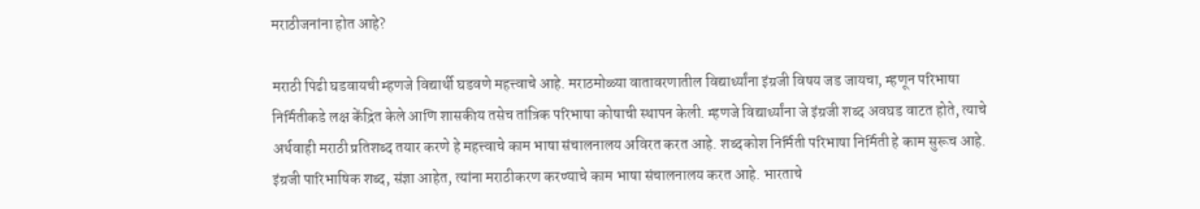मराठीजनांना होत आहे?

मराठी पिढी घडवायची म्हणजे विद्यार्थी घडवणे महत्त्वाचे आहे. मराठमोळ्या वातावरणातील विद्यार्थ्यांना इंग्रजी विषय जड जायचा, म्हणून परिभाषा निर्मितीकडे लक्ष केंद्रित केले आणि शासकीय तसेच तांत्रिक परिभाषा कोषाची स्थापन केली. म्हणजे विद्यार्थ्यांना जे इंग्रजी शब्द अवघड वाटत होते, त्याचे अर्थवाही मराठी प्रतिशब्द तयार करणे हे महत्त्वाचे काम भाषा संचालनालय अविरत करत आहे. शब्दकोश निर्मिती परिभाषा निर्मिती हे काम सुरूच आहे. इंग्रजी पारिभाषिक शब्द, संज्ञा आहेत, त्यांना मराठीकरण करण्याचे काम भाषा संचालनालय करत आहे. भारताचे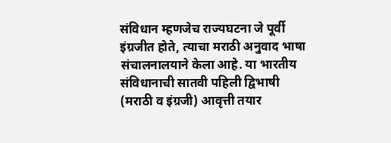संविधान म्हणजेच राज्यघटना जे पूर्वी इंग्रजीत होते, त्याचा मराठी अनुवाद भाषा संचालनालयाने केला आहे. या भारतीय संविधानाची सातवी पहिली द्विभाषी (मराठी व इंग्रजी) आवृत्ती तयार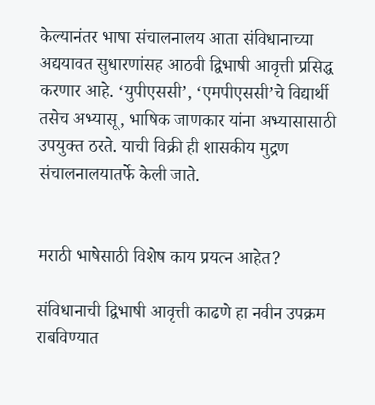केल्यानंतर भाषा संचालनालय आता संविधानाच्या अद्ययावत सुधारणांसह आठवी द्विभाषी आवृत्ती प्रसिद्ध करणार आहे. ‘युपीएससी’, ‘एमपीएससी’चे विद्यार्थी तसेच अभ्यासू, भाषिक जाणकार यांना अभ्यासासाठी उपयुक्त ठरते. याची विक्री ही शासकीय मुद्रण संचालनालयातर्फे केली जाते.


मराठी भाषेसाठी विशेष काय प्रयत्न आहेत?

संविधानाची द्विभाषी आवृत्ती काढणे हा नवीन उपक्रम राबविण्यात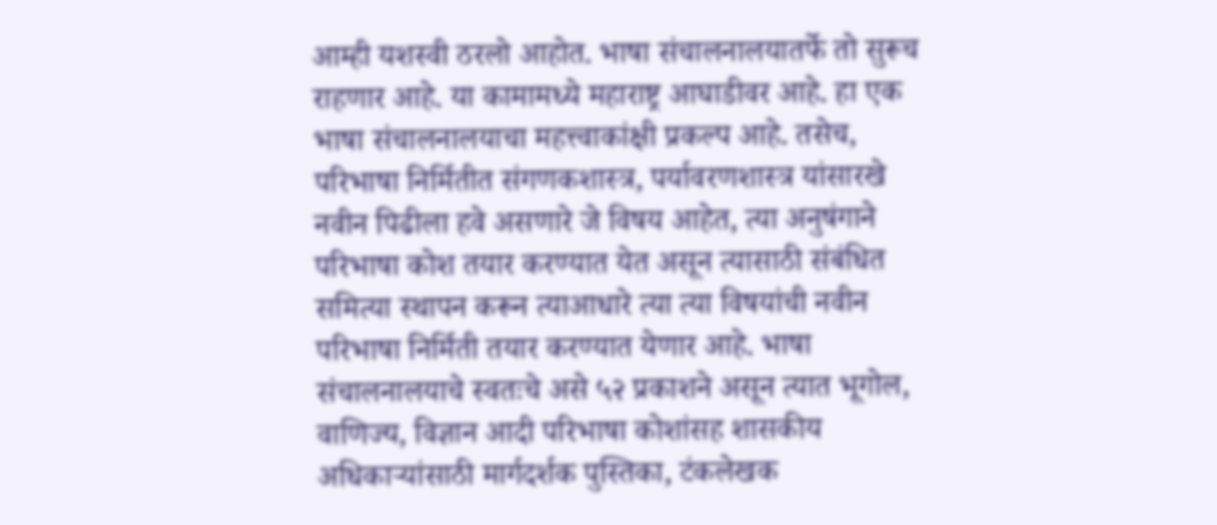आम्ही यशस्वी ठरलो आहोत. भाषा संचालनालयातर्फे तो सुरूच राहणार आहे. या कामामध्ये महाराष्ट्र आघाडीवर आहे. हा एक भाषा संचालनालयाचा महत्त्वाकांक्षी प्रकल्प आहे. तसेच, परिभाषा निर्मितीत संगणकशास्त्र, पर्यावरणशास्त्र यांसारखे नवीन पिढीला हवे असणारे जे विषय आहेत, त्या अनुषंगाने परिभाषा कोश तयार करण्यात येत असून त्यासाठी संबंधित समित्या स्थापन करून त्याआधारे त्या त्या विषयांची नवीन परिभाषा निर्मिती तयार करण्यात येणार आहे. भाषा संचालनालयाचे स्वतःचे असे ५२ प्रकाशने असून त्यात भूगोल, वाणिज्य, विज्ञान आदी परिभाषा कोशांसह शासकीय अधिकार्‍यांसाठी मार्गदर्शक पुस्तिका, टंकलेखक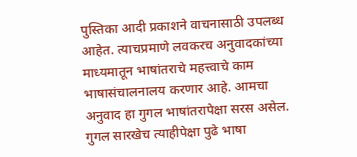पुस्तिका आदी प्रकाशने वाचनासाठी उपलब्ध आहेत. त्याचप्रमाणे लवकरच अनुवादकांच्या माध्यमातून भाषांतराचे महत्त्वाचे काम भाषासंचालनालय करणार आहे. आमचा अनुवाद हा गुगल भाषांतरापेक्षा सरस असेल. गुगल सारखेच त्याहीपेक्षा पुढे भाषा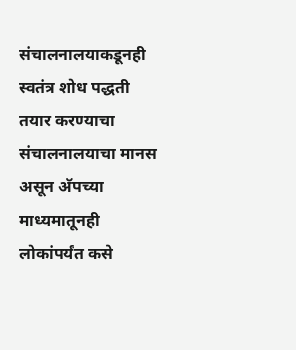संचालनालयाकडूनही स्वतंत्र शोध पद्धती तयार करण्याचा संचालनालयाचा मानस असून अ‍ॅपच्या माध्यमातूनही लोकांपर्यंत कसे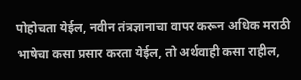पोहोचता येईल, नवीन तंत्रज्ञानाचा वापर करून अधिक मराठी भाषेचा कसा प्रसार करता येईल, तो अर्थवाही कसा राहील,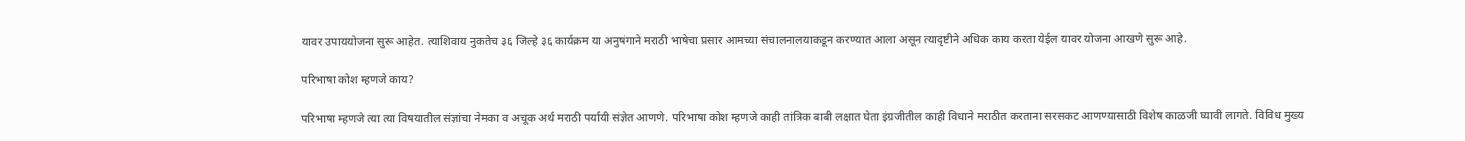यावर उपाययोजना सुरू आहेत. त्याशिवाय नुकतेच ३६ जिल्हे ३६ कार्यक्रम या अनुषंगाने मराठी भाषेचा प्रसार आमच्या संचालनालयाकडून करण्यात आला असून त्यादृष्टीने अधिक काय करता येईल यावर योजना आखणे सुरू आहे.

परिभाषा कोश म्हणजे काय?

परिभाषा म्हणजे त्या त्या विषयातील संज्ञांचा नेमका व अचूक अर्थ मराठी पर्यायी संज्ञेत आणणे. परिभाषा कोश म्हणजे काही तांत्रिक बाबी लक्षात घेता इंग्रजीतील काही विधाने मराठीत करताना सरसकट आणण्यासाठी विशेष काळजी घ्यावी लागते. विविध मुख्य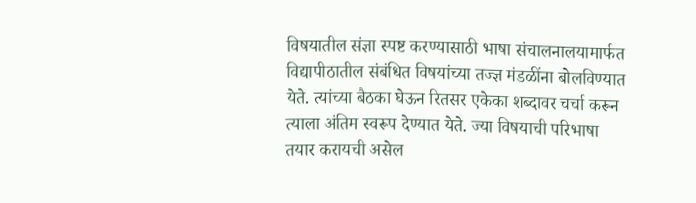विषयातील संज्ञा स्पष्ट करण्यासाठी भाषा संचालनालयामार्फत विद्यापीठातील संबंधित विषयांच्या तज्ज्ञ मंडळींना बोलविण्यात येते. त्यांच्या बैठका घेऊन रितसर एकेका शब्दावर चर्चा करून त्याला अंतिम स्वरूप देण्यात येते. ज्या विषयाची परिभाषा तयार करायची असेल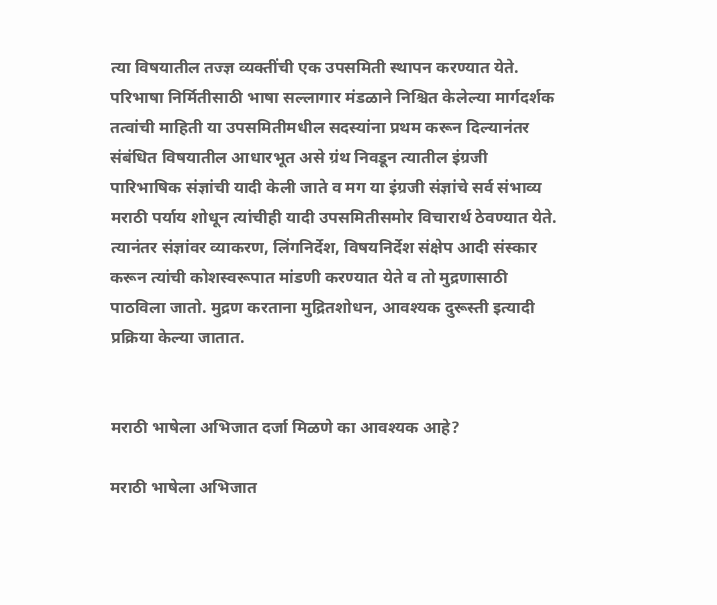त्या विषयातील तज्ज्ञ व्यक्तींची एक उपसमिती स्थापन करण्यात येते. परिभाषा निर्मितीसाठी भाषा सल्लागार मंडळाने निश्चित केलेल्या मार्गदर्शक तत्वांची माहिती या उपसमितीमधील सदस्यांना प्रथम करून दिल्यानंतर संबंधित विषयातील आधारभूत असे ग्रंथ निवडून त्यातील इंग्रजी पारिभाषिक संज्ञांची यादी केली जाते व मग या इंग्रजी संज्ञांचे सर्व संभाव्य मराठी पर्याय शोधून त्यांचीही यादी उपसमितीसमोर विचारार्थ ठेवण्यात येते. त्यानंतर संज्ञांवर व्याकरण, लिंगनिर्देश, विषयनिर्देश संक्षेप आदी संस्कार करून त्यांची कोशस्वरूपात मांडणी करण्यात येते व तो मुद्रणासाठी पाठविला जातो. मुद्रण करताना मुद्रितशोधन, आवश्यक दुरूस्ती इत्यादी प्रक्रिया केल्या जातात.


मराठी भाषेला अभिजात दर्जा मिळणे का आवश्यक आहे?

मराठी भाषेला अभिजात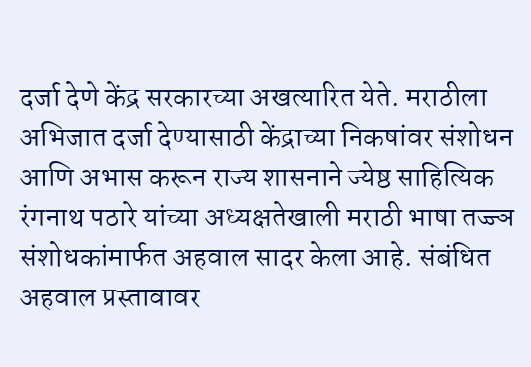दर्जा देणे केंद्र सरकारच्या अखत्यारित येते. मराठीला अभिजात दर्जा देण्यासाठी केंद्राच्या निकषांवर संशोधन आणि अभास करून राज्य शासनाने ज्येष्ठ साहित्यिक रंगनाथ पठारे यांच्या अध्यक्षतेखाली मराठी भाषा तज्ज्ञ संशोधकांमार्फत अहवाल सादर केला आहे. संबंधित अहवाल प्रस्तावावर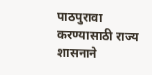पाठपुरावा करण्यासाठी राज्य शासनाने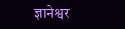ज्ञानेश्वर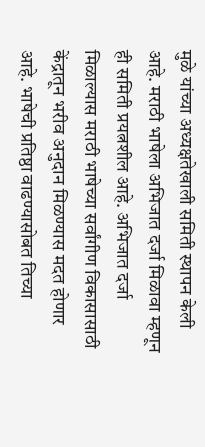मुळे यांच्या अध्यक्षतेखाली समिती स्थापन केली आहे. मराठी भाषेला अभिजात दर्जा मिळावा म्हणून ही समिती प्रयत्नशील आहे. अभिजात दर्जा मिळाल्यास मराठी भाषेच्या सर्वांगीण विकासासाठी केंद्रातून भरीव अनुदान मिळण्यास मदत होणार आहे. भाषेची प्रतिष्ठा वाढण्यासोबत तिच्या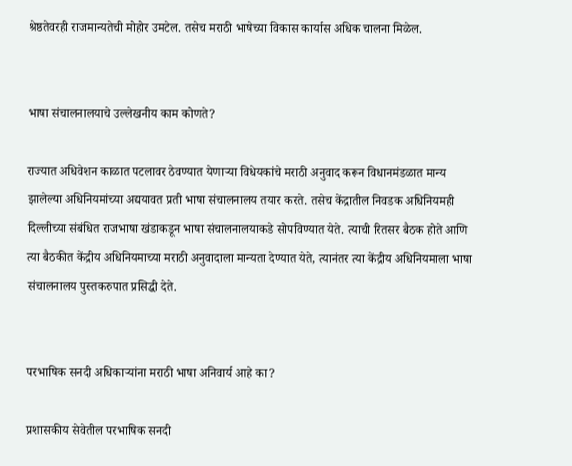श्रेष्ठतेवरही राजमान्यतेची मोहोर उमटेल. तसेच मराठी भाषेच्या विकास कार्यास अधिक चालना मिळेल.


भाषा संचालनालयाचे उल्लेखनीय काम कोणते?

राज्यात अधिवेशन काळात पटलावर ठेवण्यात येणार्‍या विधेयकांचे मराठी अनुवाद करून विधानमंडळात मान्य झालेल्या अधिनियमांच्या अद्ययावत प्रती भाषा संचालनालय तयार करते. तसेच केंद्रातील निवडक अधिनियमही दिल्लीच्या संबंधित राजभाषा खंडाकडून भाषा संचालनालयाकडे सोपविण्यात येते. त्याची रितसर बैठक होते आणि त्या बैठकीत केंद्रीय अधिनियमाच्या मराठी अनुवादाला मान्यता देण्यात येते, त्यानंतर त्या केंद्रीय अधिनियमाला भाषा संचालनालय पुस्तकरुपात प्रसिद्धी देते.


परभाषिक सनदी अधिकार्‍यांना मराठी भाषा अनिवार्य आहे का?

प्रशासकीय सेवेतील परभाषिक सनदी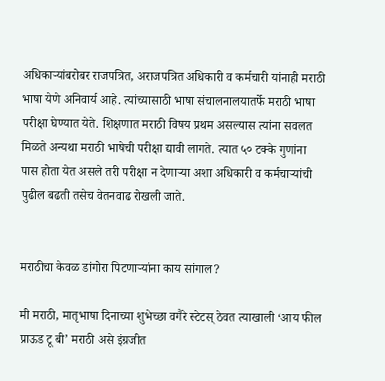अधिकार्‍यांबरोबर राजपत्रित, अराजपत्रित अधिकारी व कर्मचारी यांनाही मराठी भाषा येणे अनिवार्य आहे. त्यांच्यासाठी भाषा संचालनालयातर्फे मराठी भाषा परीक्षा घेण्यात येते. शिक्षणात मराठी विषय प्रथम असल्यास त्यांना सवलत मिळते अन्यथा मराठी भाषेची परीक्षा द्यावी लागते. त्यात ५० टक्के गुणांना पास होता येत असले तरी परीक्षा न देणार्‍या अशा अधिकारी व कर्मचार्‍यांची पुढील बढती तसेच वेतनवाढ रोखली जाते.


मराठीचा केवळ डांगोरा पिटणार्‍यांना काय सांगाल?

मी मराठी, मातृभाषा दिनाच्या शुभेच्छा वगैरे स्टेटस् ठेवत त्याखाली ‘आय फील प्राऊड टू बी’ मराठी असे इंग्रजीत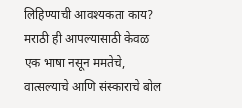लिहिण्याची आवश्यकता काय? मराठी ही आपल्यासाठी केवळ एक भाषा नसून ममतेचे, वात्सल्याचे आणि संस्काराचे बोल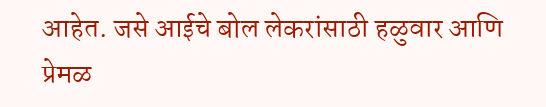आहेत. जसे आईचे बोल लेकरांसाठी हळुवार आणि प्रेमळ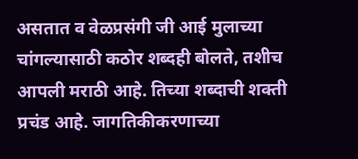असतात व वेळप्रसंगी जी आई मुलाच्या चांगल्यासाठी कठोर शब्दही बोलते, तशीच आपली मराठी आहे. तिच्या शब्दाची शक्ती प्रचंड आहे. जागतिकीकरणाच्या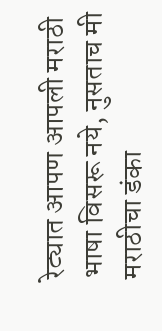रेट्यात आपण आपली मराठी भाषा विसरू नये, नुसताच मी मराठीचा डंका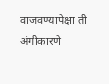वाजवण्यापेक्षा ती अंगीकारणे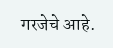गरजेचे आहे.